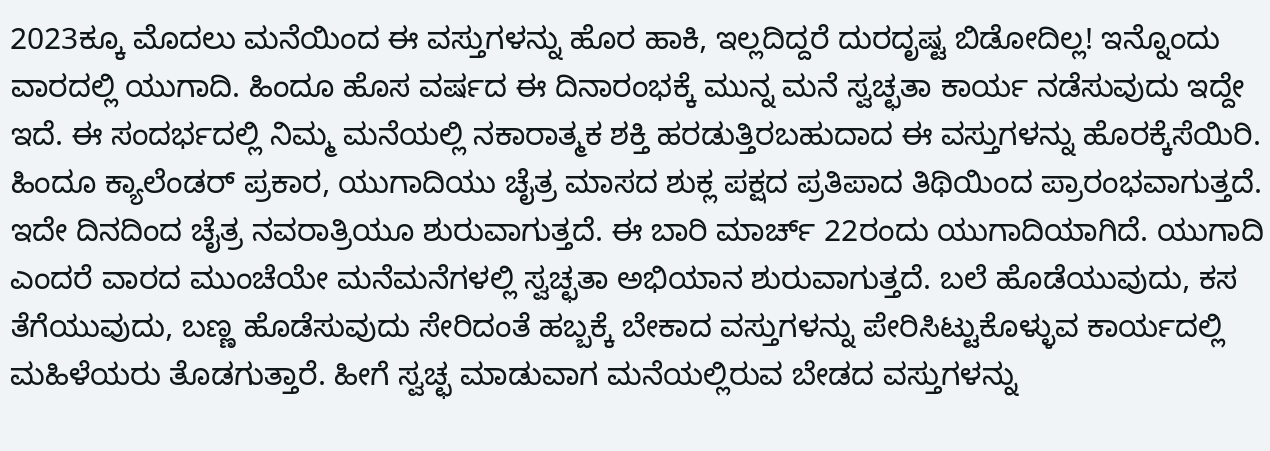2023ಕ್ಕೂ ಮೊದಲು ಮನೆಯಿಂದ ಈ ವಸ್ತುಗಳನ್ನು ಹೊರ ಹಾಕಿ, ಇಲ್ಲದಿದ್ದರೆ ದುರದೃಷ್ಟ ಬಿಡೋದಿಲ್ಲ! ಇನ್ನೊಂದು ವಾರದಲ್ಲಿ ಯುಗಾದಿ. ಹಿಂದೂ ಹೊಸ ವರ್ಷದ ಈ ದಿನಾರಂಭಕ್ಕೆ ಮುನ್ನ ಮನೆ ಸ್ವಚ್ಛತಾ ಕಾರ್ಯ ನಡೆಸುವುದು ಇದ್ದೇ ಇದೆ. ಈ ಸಂದರ್ಭದಲ್ಲಿ ನಿಮ್ಮ ಮನೆಯಲ್ಲಿ ನಕಾರಾತ್ಮಕ ಶಕ್ತಿ ಹರಡುತ್ತಿರಬಹುದಾದ ಈ ವಸ್ತುಗಳನ್ನು ಹೊರಕ್ಕೆಸೆಯಿರಿ. ಹಿಂದೂ ಕ್ಯಾಲೆಂಡರ್ ಪ್ರಕಾರ, ಯುಗಾದಿಯು ಚೈತ್ರ ಮಾಸದ ಶುಕ್ಲ ಪಕ್ಷದ ಪ್ರತಿಪಾದ ತಿಥಿಯಿಂದ ಪ್ರಾರಂಭವಾಗುತ್ತದೆ. ಇದೇ ದಿನದಿಂದ ಚೈತ್ರ ನವರಾತ್ರಿಯೂ ಶುರುವಾಗುತ್ತದೆ. ಈ ಬಾರಿ ಮಾರ್ಚ್ 22ರಂದು ಯುಗಾದಿಯಾಗಿದೆ. ಯುಗಾದಿ ಎಂದರೆ ವಾರದ ಮುಂಚೆಯೇ ಮನೆಮನೆಗಳಲ್ಲಿ ಸ್ವಚ್ಛತಾ ಅಭಿಯಾನ ಶುರುವಾಗುತ್ತದೆ. ಬಲೆ ಹೊಡೆಯುವುದು, ಕಸ ತೆಗೆಯುವುದು, ಬಣ್ಣ ಹೊಡೆಸುವುದು ಸೇರಿದಂತೆ ಹಬ್ಬಕ್ಕೆ ಬೇಕಾದ ವಸ್ತುಗಳನ್ನು ಪೇರಿಸಿಟ್ಟುಕೊಳ್ಳುವ ಕಾರ್ಯದಲ್ಲಿ ಮಹಿಳೆಯರು ತೊಡಗುತ್ತಾರೆ. ಹೀಗೆ ಸ್ವಚ್ಛ ಮಾಡುವಾಗ ಮನೆಯಲ್ಲಿರುವ ಬೇಡದ ವಸ್ತುಗಳನ್ನು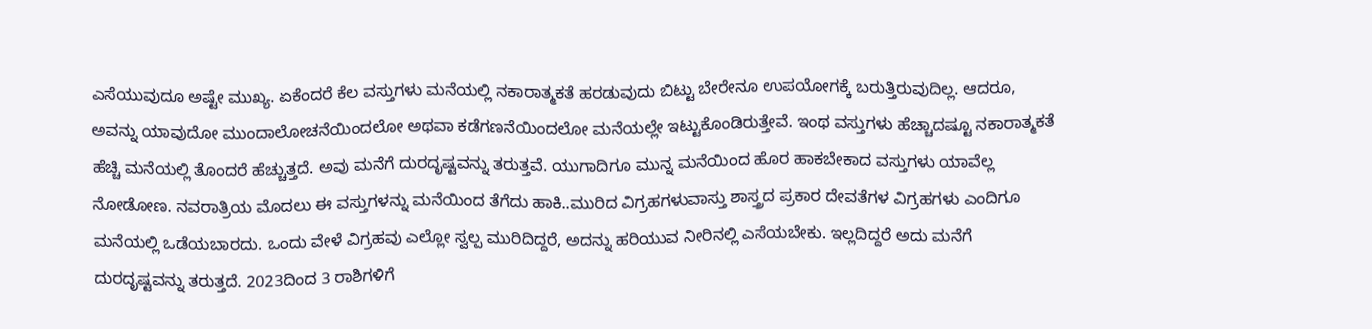ಎಸೆಯುವುದೂ ಅಷ್ಟೇ ಮುಖ್ಯ. ಏಕೆಂದರೆ ಕೆಲ ವಸ್ತುಗಳು ಮನೆಯಲ್ಲಿ ನಕಾರಾತ್ಮಕತೆ ಹರಡುವುದು ಬಿಟ್ಟು ಬೇರೇನೂ ಉಪಯೋಗಕ್ಕೆ ಬರುತ್ತಿರುವುದಿಲ್ಲ. ಆದರೂ, ಅವನ್ನು ಯಾವುದೋ ಮುಂದಾಲೋಚನೆಯಿಂದಲೋ ಅಥವಾ ಕಡೆಗಣನೆಯಿಂದಲೋ ಮನೆಯಲ್ಲೇ ಇಟ್ಟುಕೊಂಡಿರುತ್ತೇವೆ. ಇಂಥ ವಸ್ತುಗಳು ಹೆಚ್ಚಾದಷ್ಟೂ ನಕಾರಾತ್ಮಕತೆ ಹೆಚ್ಚಿ ಮನೆಯಲ್ಲಿ ತೊಂದರೆ ಹೆಚ್ಚುತ್ತದೆ. ಅವು ಮನೆಗೆ ದುರದೃಷ್ಟವನ್ನು ತರುತ್ತವೆ. ಯುಗಾದಿಗೂ ಮುನ್ನ ಮನೆಯಿಂದ ಹೊರ ಹಾಕಬೇಕಾದ ವಸ್ತುಗಳು ಯಾವೆಲ್ಲ ನೋಡೋಣ. ನವರಾತ್ರಿಯ ಮೊದಲು ಈ ವಸ್ತುಗಳನ್ನು ಮನೆಯಿಂದ ತೆಗೆದು ಹಾಕಿ..ಮುರಿದ ವಿಗ್ರಹಗಳುವಾಸ್ತು ಶಾಸ್ತ್ರದ ಪ್ರಕಾರ ದೇವತೆಗಳ ವಿಗ್ರಹಗಳು ಎಂದಿಗೂ ಮನೆಯಲ್ಲಿ ಒಡೆಯಬಾರದು. ಒಂದು ವೇಳೆ ವಿಗ್ರಹವು ಎಲ್ಲೋ ಸ್ವಲ್ಪ ಮುರಿದಿದ್ದರೆ, ಅದನ್ನು ಹರಿಯುವ ನೀರಿನಲ್ಲಿ ಎಸೆಯಬೇಕು. ಇಲ್ಲದಿದ್ದರೆ ಅದು ಮನೆಗೆ ದುರದೃಷ್ಟವನ್ನು ತರುತ್ತದೆ. 2023ದಿಂದ 3 ರಾಶಿಗಳಿಗೆ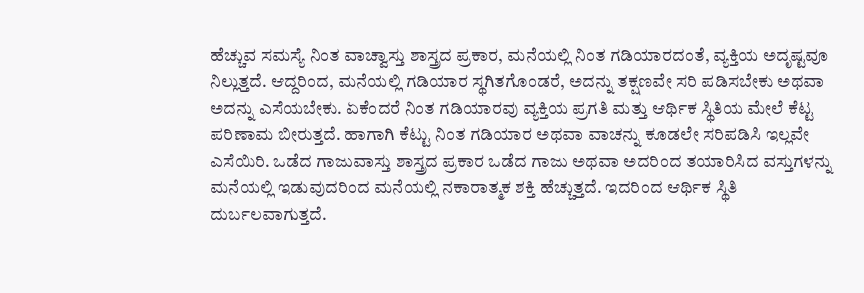ಹೆಚ್ಚುವ ಸಮಸ್ಯೆ ನಿಂತ ವಾಚ್ವಾಸ್ತು ಶಾಸ್ತ್ರದ ಪ್ರಕಾರ, ಮನೆಯಲ್ಲಿ ನಿಂತ ಗಡಿಯಾರದಂತೆ, ವ್ಯಕ್ತಿಯ ಅದೃಷ್ಟವೂ ನಿಲ್ಲುತ್ತದೆ. ಆದ್ದರಿಂದ, ಮನೆಯಲ್ಲಿ ಗಡಿಯಾರ ಸ್ಥಗಿತಗೊಂಡರೆ, ಅದನ್ನು ತಕ್ಷಣವೇ ಸರಿ ಪಡಿಸಬೇಕು ಅಥವಾ ಅದನ್ನು ಎಸೆಯಬೇಕು. ಏಕೆಂದರೆ ನಿಂತ ಗಡಿಯಾರವು ವ್ಯಕ್ತಿಯ ಪ್ರಗತಿ ಮತ್ತು ಆರ್ಥಿಕ ಸ್ಥಿತಿಯ ಮೇಲೆ ಕೆಟ್ಟ ಪರಿಣಾಮ ಬೀರುತ್ತದೆ. ಹಾಗಾಗಿ ಕೆಟ್ಟು ನಿಂತ ಗಡಿಯಾರ ಅಥವಾ ವಾಚನ್ನು ಕೂಡಲೇ ಸರಿಪಡಿಸಿ ಇಲ್ಲವೇ ಎಸೆಯಿರಿ. ಒಡೆದ ಗಾಜುವಾಸ್ತು ಶಾಸ್ತ್ರದ ಪ್ರಕಾರ ಒಡೆದ ಗಾಜು ಅಥವಾ ಅದರಿಂದ ತಯಾರಿಸಿದ ವಸ್ತುಗಳನ್ನು ಮನೆಯಲ್ಲಿ ಇಡುವುದರಿಂದ ಮನೆಯಲ್ಲಿ ನಕಾರಾತ್ಮಕ ಶಕ್ತಿ ಹೆಚ್ಚುತ್ತದೆ. ಇದರಿಂದ ಆರ್ಥಿಕ ಸ್ಥಿತಿ ದುರ್ಬಲವಾಗುತ್ತದೆ.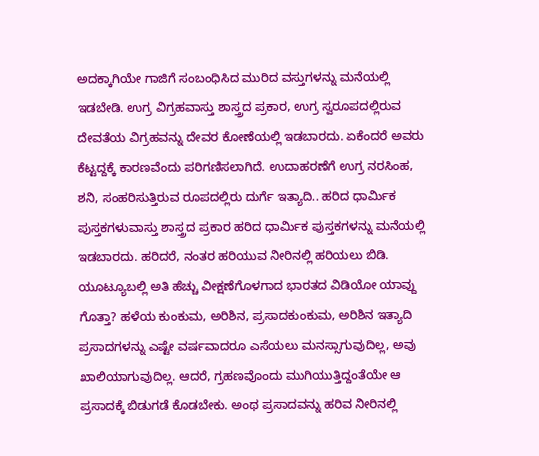ಅದಕ್ಕಾಗಿಯೇ ಗಾಜಿಗೆ ಸಂಬಂಧಿಸಿದ ಮುರಿದ ವಸ್ತುಗಳನ್ನು ಮನೆಯಲ್ಲಿ ಇಡಬೇಡಿ. ಉಗ್ರ ವಿಗ್ರಹವಾಸ್ತು ಶಾಸ್ತ್ರದ ಪ್ರಕಾರ, ಉಗ್ರ ಸ್ವರೂಪದಲ್ಲಿರುವ ದೇವತೆಯ ವಿಗ್ರಹವನ್ನು ದೇವರ ಕೋಣೆಯಲ್ಲಿ ಇಡಬಾರದು. ಏಕೆಂದರೆ ಅವರು ಕೆಟ್ಟದ್ದಕ್ಕೆ ಕಾರಣವೆಂದು ಪರಿಗಣಿಸಲಾಗಿದೆ. ಉದಾಹರಣೆಗೆ ಉಗ್ರ ನರಸಿಂಹ, ಶನಿ, ಸಂಹರಿಸುತ್ತಿರುವ ರೂಪದಲ್ಲಿರು ದುರ್ಗೆ ಇತ್ಯಾದಿ.. ಹರಿದ ಧಾರ್ಮಿಕ ಪುಸ್ತಕಗಳುವಾಸ್ತು ಶಾಸ್ತ್ರದ ಪ್ರಕಾರ ಹರಿದ ಧಾರ್ಮಿಕ ಪುಸ್ತಕಗಳನ್ನು ಮನೆಯಲ್ಲಿ ಇಡಬಾರದು. ಹರಿದರೆ, ನಂತರ ಹರಿಯುವ ನೀರಿನಲ್ಲಿ ಹರಿಯಲು ಬಿಡಿ. ಯೂಟ್ಯೂಬಲ್ಲಿ ಅತಿ ಹೆಚ್ಚು ವೀಕ್ಷಣೆಗೊಳಗಾದ ಭಾರತದ ವಿಡಿಯೋ ಯಾವ್ದು ಗೊತ್ತಾ? ಹಳೆಯ ಕುಂಕುಮ, ಅರಿಶಿನ, ಪ್ರಸಾದಕುಂಕುಮ, ಅರಿಶಿನ ಇತ್ಯಾದಿ ಪ್ರಸಾದಗಳನ್ನು ಎಷ್ಟೇ ವರ್ಷವಾದರೂ ಎಸೆಯಲು ಮನಸ್ಸಾಗುವುದಿಲ್ಲ, ಅವು ಖಾಲಿಯಾಗುವುದಿಲ್ಲ. ಆದರೆ, ಗ್ರಹಣವೊಂದು ಮುಗಿಯುತ್ತಿದ್ದಂತೆಯೇ ಆ ಪ್ರಸಾದಕ್ಕೆ ಬಿಡುಗಡೆ ಕೊಡಬೇಕು. ಅಂಥ ಪ್ರಸಾದವನ್ನು ಹರಿವ ನೀರಿನಲ್ಲಿ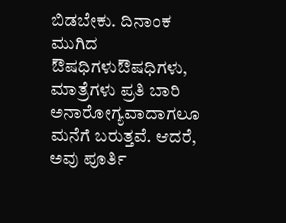ಬಿಡಬೇಕು. ದಿನಾಂಕ ಮುಗಿದ ಔಷಧಿಗಳುಔಷಧಿಗಳು, ಮಾತ್ರೆಗಳು ಪ್ರತಿ ಬಾರಿ ಅನಾರೋಗ್ಯವಾದಾಗಲೂ ಮನೆಗೆ ಬರುತ್ತವೆ. ಆದರೆ, ಅವು ಪೂರ್ತಿ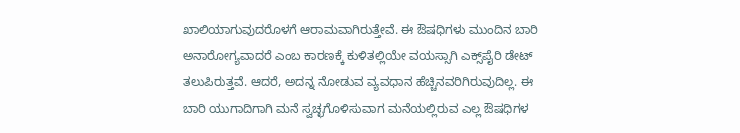ಖಾಲಿಯಾಗುವುದರೊಳಗೆ ಆರಾಮವಾಗಿರುತ್ತೇವೆ. ಈ ಔಷಧಿಗಳು ಮುಂದಿನ ಬಾರಿ ಅನಾರೋಗ್ಯವಾದರೆ ಎಂಬ ಕಾರಣಕ್ಕೆ ಕುಳಿತಲ್ಲಿಯೇ ವಯಸ್ಸಾಗಿ ಎಕ್ಸ್‌ಪೈರಿ ಡೇಟ್ ತಲುಪಿರುತ್ತವೆ. ಆದರೆ, ಅದನ್ನ ನೋಡುವ ವ್ಯವಧಾನ ಹೆಚ್ಚಿನವರಿಗಿರುವುದಿಲ್ಲ. ಈ ಬಾರಿ ಯುಗಾದಿಗಾಗಿ ಮನೆ ಸ್ವಚ್ಛಗೊಳಿಸುವಾಗ ಮನೆಯಲ್ಲಿರುವ ಎಲ್ಲ ಔಷಧಿಗಳ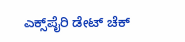ಎಕ್ಸ್‌ಪೈರಿ ಡೇಟ್ ಚೆಕ್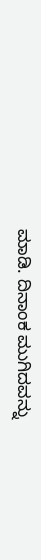ಮಾಡಿ. ದಿನಾಂಕ ಮುಗಿದವನ್ನು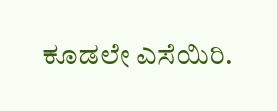ಕೂಡಲೇ ಎಸೆಯಿರಿ.